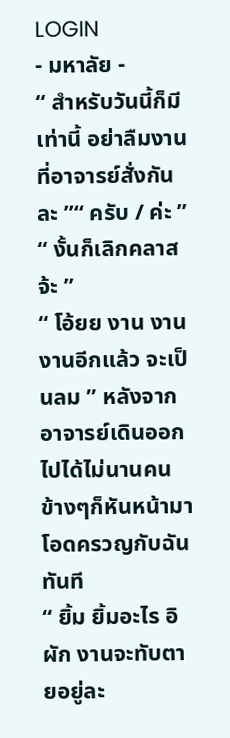LOGIN
- มหาลัย -
“ สำหรับวันนี้ก็มีเท่านี้ อย่าลืมงานที่อาจารย์สั่งกันละ ”“ ครับ / ค่ะ ”
“ งั้นก็เลิกคลาสจ้ะ ”
“ โอ้ยย งาน งาน งานอีกแล้ว จะเป็นลม ” หลังจากอาจารย์เดินออกไปได้ไม่นานคนข้างๆก็หันหน้ามาโอดครวญกับฉันทันที
“ ยิ้ม ยิ้มอะไร อิผัก งานจะทับตายอยู่ละ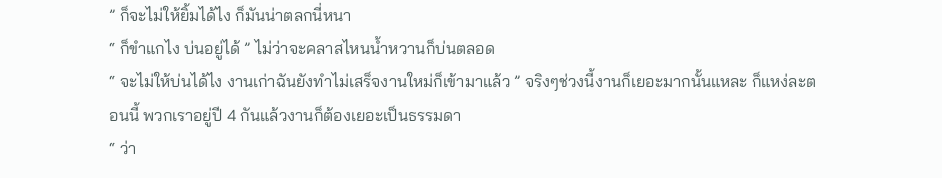” ก็จะไม่ให้ยิ้มได้ไง ก็มันน่าตลกนี่หนา
“ ก็ขำแกไง บ่นอยู่ได้ ” ไม่ว่าจะคลาสไหนน้ำหวานก็บ่นตลอด
“ จะไม่ให้บ่นได้ไง งานเก่าฉันยังทำไม่เสร็จงานใหม่ก็เข้ามาแล้ว ” จริงๆช่วงนี้งานก็เยอะมากนั้นแหละ ก็แหง่ละตอนนี้ พวกเราอยู่ปี 4 กันแล้วงานก็ต้องเยอะเป็นธรรมดา
“ ว่า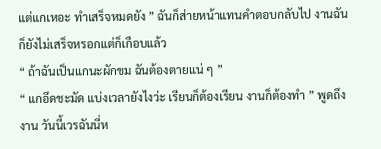แต่แกเหอะ ทำเสร็จหมดยัง ” ฉันก็ส่ายหน้าแทนคำตอบกลับไป งานฉันก็ยังไม่เสร็จหรอกแต่ก็เกือบแล้ว
“ ถ้าฉันเป็นแกนะผักขม ฉันต้องตายแน่ ๆ ”
“ แกอึดชะมัด แบ่งเวลายังไงว่ะ เรียนก็ต้องเรียน งานก็ต้องทำ ” พูดถึงงาน วันนี้เวรฉันนี่ห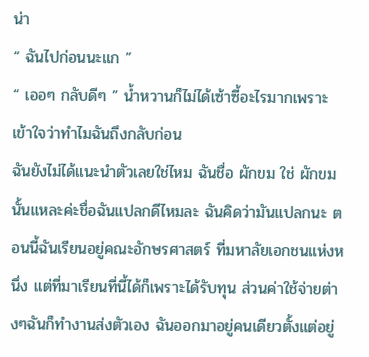น่า
“ ฉันไปก่อนนะแก ”
“ เออๆ กลับดีๆ ” น้ำหวานก็ไม่ได้เซ้าซี้อะไรมากเพราะเข้าใจว่าทำไมฉันถึงกลับก่อน
ฉันยังไม่ได้แนะนำตัวเลยใช่ไหม ฉันชื่อ ผักขม ใช่ ผักขม นั้นแหละค่ะชื่อฉันแปลกดีไหมละ ฉันคิดว่ามันแปลกนะ ตอนนี้ฉันเรียนอยู่คณะอักษรศาสตร์ ที่มหาลัยเอกชนแห่งหนึ่ง แต่ที่มาเรียนที่นี้ได้ก็เพราะได้รับทุน ส่วนค่าใช้จ่ายต่างๆฉันก็ทำงานส่งตัวเอง ฉันออกมาอยู่คนเดียวตั้งแต่อยู่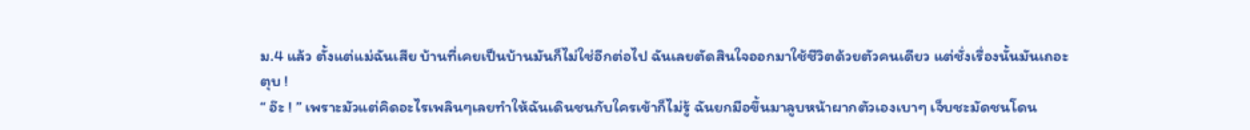ม.4 แล้ว ตั้งแต่แม่ฉันเสีย บ้านที่เคยเป็นบ้านมันก็ไม่ใช่อีกต่อไป ฉันเลยตัดสินใจออกมาใช้ชีวิตด้วยตัวคนเดียว แต่ชั่งเรื่องนั้นมันเถอะ
ตุบ !
“ อ๊ะ ! ” เพราะมัวแต่คิดอะไรเพลินๆเลยทำให้ฉันเดินชนกับใครเข้าก็ไม่รู้ ฉันยกมือขึ้นมาลูบหน้าผากตัวเองเบาๆ เจ็บชะมัดชนโดน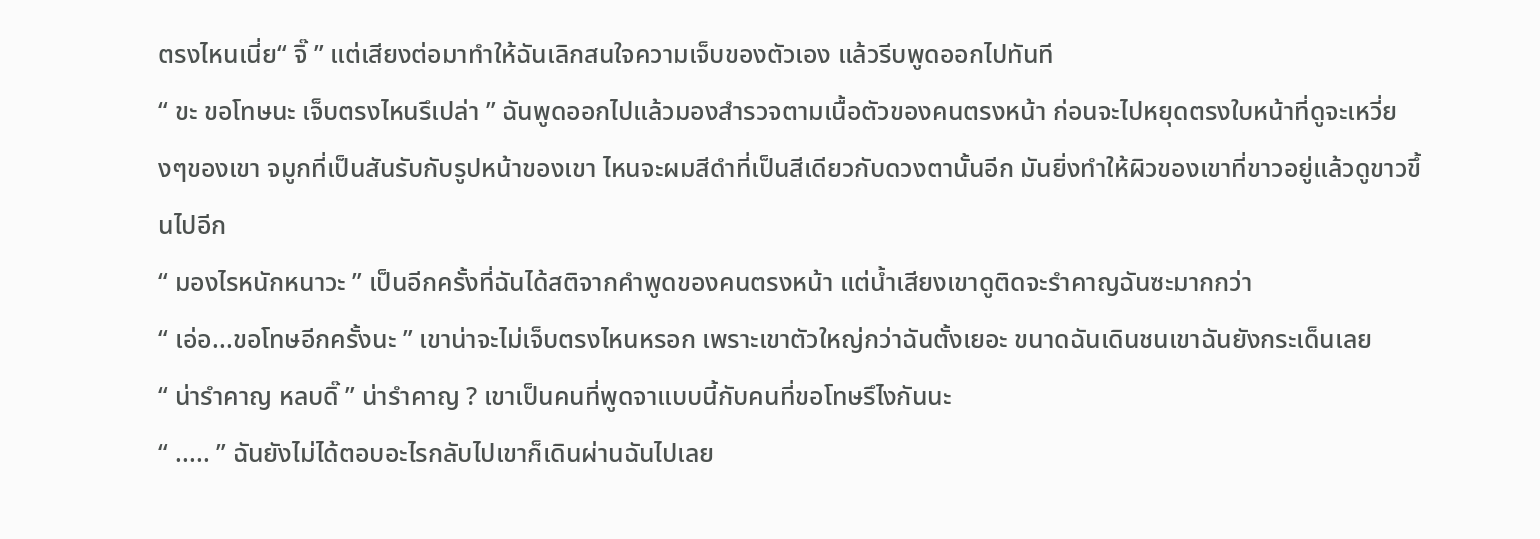ตรงไหนเนี่ย“ จิ๊ ” แต่เสียงต่อมาทำให้ฉันเลิกสนใจความเจ็บของตัวเอง แล้วรีบพูดออกไปทันที
“ ขะ ขอโทษนะ เจ็บตรงไหนรึเปล่า ” ฉันพูดออกไปแล้วมองสำรวจตามเนื้อตัวของคนตรงหน้า ก่อนจะไปหยุดตรงใบหน้าที่ดูจะเหวี่ยงๆของเขา จมูกที่เป็นสันรับกับรูปหน้าของเขา ไหนจะผมสีดำที่เป็นสีเดียวกับดวงตานั้นอีก มันยิ่งทำให้ผิวของเขาที่ขาวอยู่แล้วดูขาวขึ้นไปอีก
“ มองไรหนักหนาวะ ” เป็นอีกครั้งที่ฉันได้สติจากคำพูดของคนตรงหน้า แต่น้ำเสียงเขาดูติดจะรำคาญฉันซะมากกว่า
“ เอ่อ...ขอโทษอีกครั้งนะ ” เขาน่าจะไม่เจ็บตรงไหนหรอก เพราะเขาตัวใหญ่กว่าฉันตั้งเยอะ ขนาดฉันเดินชนเขาฉันยังกระเด็นเลย
“ น่ารำคาญ หลบดิ๊ ” น่ารำคาญ ? เขาเป็นคนที่พูดจาแบบนี้กับคนที่ขอโทษรึไงกันนะ
“ ..... ” ฉันยังไม่ได้ตอบอะไรกลับไปเขาก็เดินผ่านฉันไปเลย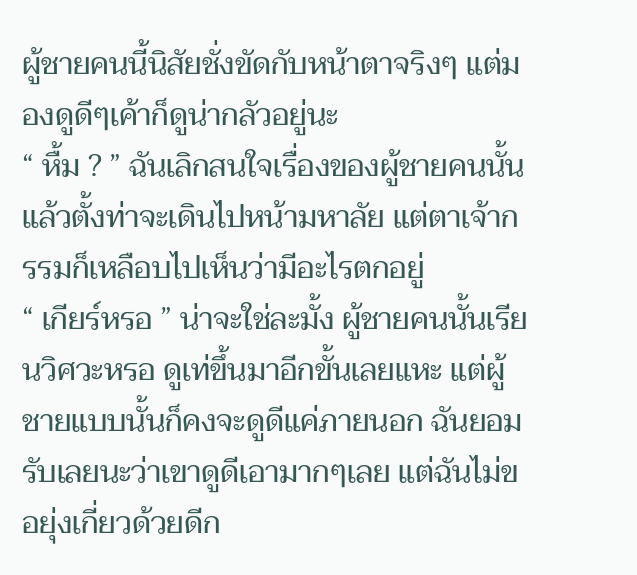ผู้ชายคนนี้นิสัยชั่งขัดกับหน้าตาจริงๆ แต่มองดูดีๆเค้าก็ดูน่ากลัวอยู่นะ
“ หื้ม ? ” ฉันเลิกสนใจเรื่องของผู้ชายคนนั้น แล้วตั้งท่าจะเดินไปหน้ามหาลัย แต่ตาเจ้ากรรมก็เหลือบไปเห็นว่ามีอะไรตกอยู่
“ เกียร์หรอ ” น่าจะใช่ละมั้ง ผู้ชายคนนั้นเรียนวิศวะหรอ ดูเท่ขึ้นมาอีกขั้นเลยแหะ แต่ผู้ชายแบบนั้นก็คงจะดูดีแค่ภายนอก ฉันยอมรับเลยนะว่าเขาดูดีเอามากๆเลย แต่ฉันไม่ขอยุ่งเกี่ยวด้วยดีก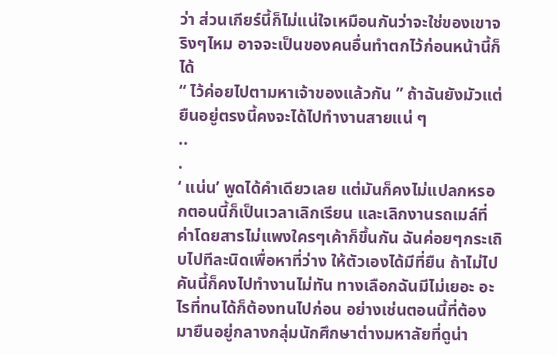ว่า ส่วนเกียร์นี้ก็ไม่แน่ใจเหมือนกันว่าจะใช่ของเขาจริงๆไหม อาจจะเป็นของคนอื่นทำตกไว้ก่อนหน้านี้ก็ได้
“ ไว้ค่อยไปตามหาเจ้าของแล้วกัน ” ถ้าฉันยังมัวแต่ยืนอยู่ตรงนี้คงจะได้ไปทำงานสายแน่ ๆ
..
.
‘ แน่น’ พูดได้คำเดียวเลย แต่มันก็คงไม่แปลกหรอกตอนนี้ก็เป็นเวลาเลิกเรียน และเลิกงานรถเมล์ที่ค่าโดยสารไม่แพงใครๆเค้าก็ขึ้นกัน ฉันค่อยๆกระเถิบไปทีละนิดเพื่อหาที่ว่าง ให้ตัวเองได้มีที่ยืน ถ้าไม่ไปคันนี้ก็คงไปทำงานไม่ทัน ทางเลือกฉันมีไม่เยอะ อะไรที่ทนได้ก็ต้องทนไปก่อน อย่างเช่นตอนนี้ที่ต้องมายืนอยู่กลางกลุ่มนักศึกษาต่างมหาลัยที่ดูน่า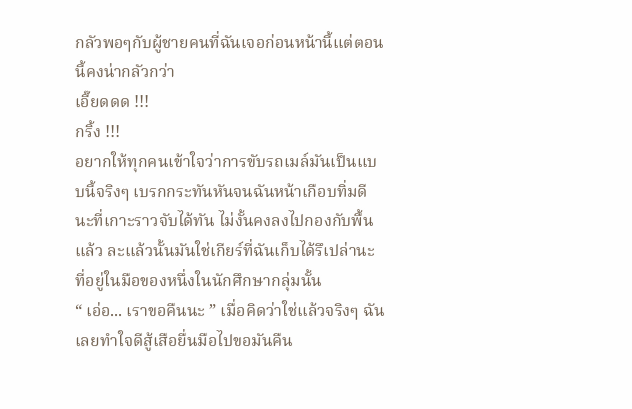กลัวพอๆกับผู้ชายคนที่ฉันเจอก่อนหน้านี้แต่ตอนนี้คงน่ากลัวกว่า
เอี๊ยดดด !!!
กริ้ง !!!
อยากให้ทุกคนเข้าใจว่าการขับรถเมล์มันเป็นแบบนี้จริงๆ เบรกกระทันหันจนฉันหน้าเกือบทิ่มดีนะที่เกาะราวจับได้ทัน ไม่งั้นคงลงไปกองกับพื้นแล้ว ละแล้วนั้นมันใช่เกียร์ที่ฉันเก็บได้รึเปล่านะ ที่อยู่ในมือของหนึ่งในนักศึกษากลุ่มนั้น
“ เอ่อ... เราขอคืนนะ ” เมื่อคิดว่าใช่แล้วจริงๆ ฉันเลยทำใจดีสู้เสือยื่นมือไปขอมันคืน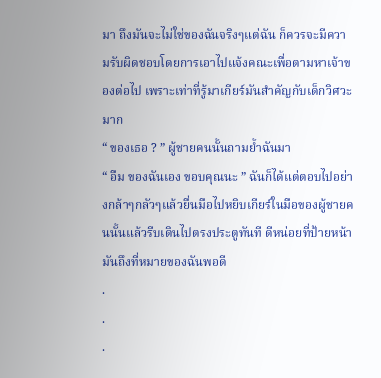มา ถึงมันจะไม่ใช่ของฉันจริงๆแต่ฉัน ก็ควรจะมีความรับผิดชอบโดยการเอาไปแจ้งคณะเพื่อตามหาเจ้าของต่อไป เพราะเท่าที่รู้มาเกียร์มันสำคัญกับเด็กวิศวะมาก
“ ของเธอ ? ” ผู้ชายคนนั้นถามย้ำฉันมา
“ อืม ของฉันเอง ขอบคุณนะ ” ฉันก็ได้แต่ตอบไปอย่างกล้าๆกลัวๆแล้วยื่นมือไปหยิบเกียร์ในมือของผู้ชายคนนั้นแล้วรีบเดินไปตรงประตูทันที ดีหน่อยที่ป้ายหน้ามันถึงที่หมายของฉันพอดี
.
.
.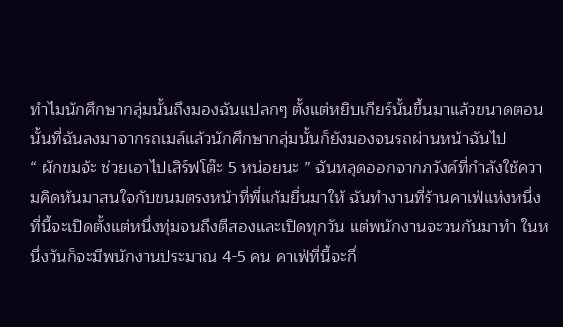ทำไมนักศึกษากลุ่มนั้นถึงมองฉันแปลกๆ ตั้งแต่หยิบเกียร์นั้นขึ้นมาแล้วขนาดตอนนั้นที่ฉันลงมาจากรถเมล์แล้วนักศึกษากลุ่มนั้นก็ยังมองจนรถผ่านหน้าฉันไป
“ ผักขมจ้ะ ช่วยเอาไปเสิร์ฟโต๊ะ 5 หน่อยนะ ” ฉันหลุดออกจากภวังค์ที่กำลังใช้ความคิดหันมาสนใจกับขนมตรงหน้าที่พี่แก้มยื่นมาให้ ฉันทำงานที่ร้านคาเฟ่แห่งหนึ่ง ที่นี้จะเปิดตั้งแต่หนึ่งทุ่มจนถึงตีสองและเปิดทุกวัน แต่พนักงานจะวนกันมาทำ ในหนึ่งวันก็จะมีพนักงานประมาณ 4-5 คน คาเฟ่ที่นี้จะกึ่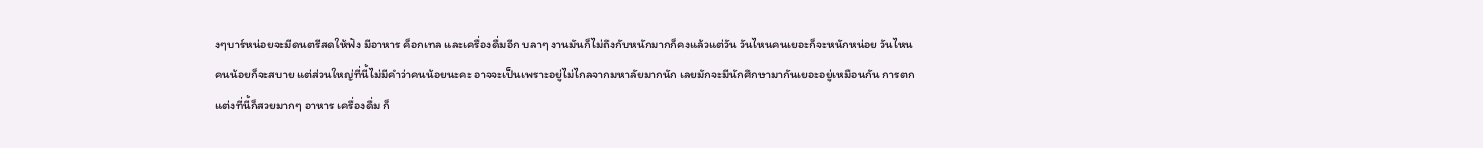งๆบาร์หน่อยจะมีดนตรีสดให้ฟัง มีอาหาร ค็อกเทล และเครื่องดื่มอีก บลาๆ งานมันก็ไม่ถึงกับหนักมากก็คงแล้วแต่วัน วันไหนคนเยอะก็จะหนักหน่อย วันไหนคนน้อยก็จะสบาย แต่ส่วนใหญ่ที่นี้ไม่มีคำว่าคนน้อยนะคะ อาจจะเป็นเพราะอยู่ไม่ไกลจากมหาลัยมากนัก เลยมักจะมีนักศึกษามากันเยอะอยู่เหมือนกัน การตกแต่งที่นี้ก็สวยมากๆ อาหาร เครื่องดื่ม ก็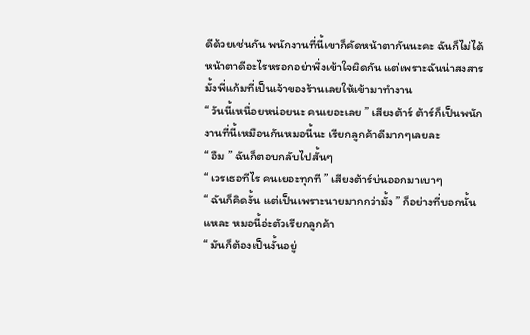ดีด้วยเช่นกัน พนักงานที่นี้เขาก็คัดหน้าตากันนะคะ ฉันก็ไม่ได้หน้าตาดีอะไรหรอกอย่าพึ่งเข้าใจผิดกัน แต่เพราะฉันน่าสงสารมั้งพี่แก้มที่เป็นเจ้าของร้านเลยให้เข้ามาทำงาน
“ วันนี้เหนื่อยหน่อยนะ คนเยอะเลย ” เสียงต้าร์ ต้าร์ก็เป็นพนักงานที่นี้เหมือนกันหมอนี้นะ เรียกลูกค้าดีมากๆเลยละ
“ อืม ” ฉันก็ตอบกลับไปสั้นๆ
“ เวรเธอทีไร คนเยอะทุกที ” เสียงต้าร์บ่นออกมาเบาๆ
“ ฉันก็คิดงั้น แต่เป็นเพราะนายมากกว่ามั้ง ” ก็อย่างที่บอกนั้นแหละ หมอนี้อ่ะตัวเรียกลูกค้า
“ มันก็ต้องเป็นงั้นอยู่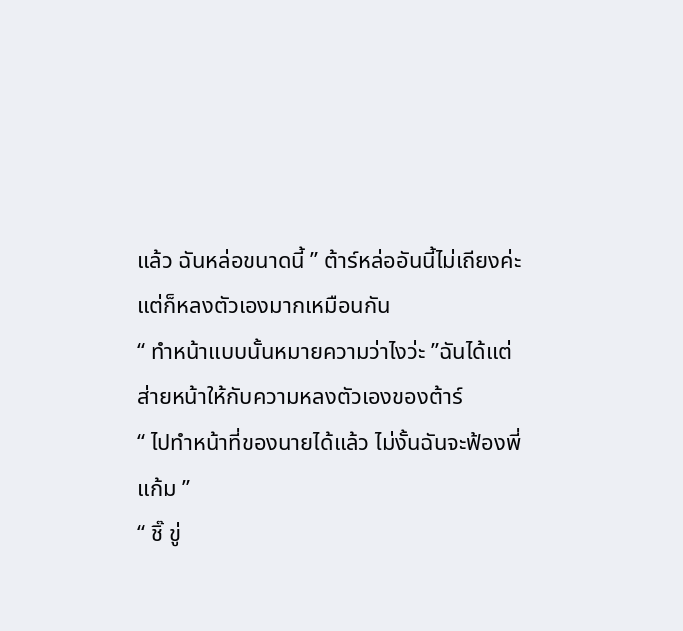แล้ว ฉันหล่อขนาดนี้ ” ต้าร์หล่ออันนี้ไม่เถียงค่ะ แต่ก็หลงตัวเองมากเหมือนกัน
“ ทำหน้าแบบนั้นหมายความว่าไงว่ะ ”ฉันได้แต่ส่ายหน้าให้กับความหลงตัวเองของต้าร์
“ ไปทำหน้าที่ของนายได้แล้ว ไม่งั้นฉันจะฟ้องพี่แก้ม ”
“ ชิ๊ ขู่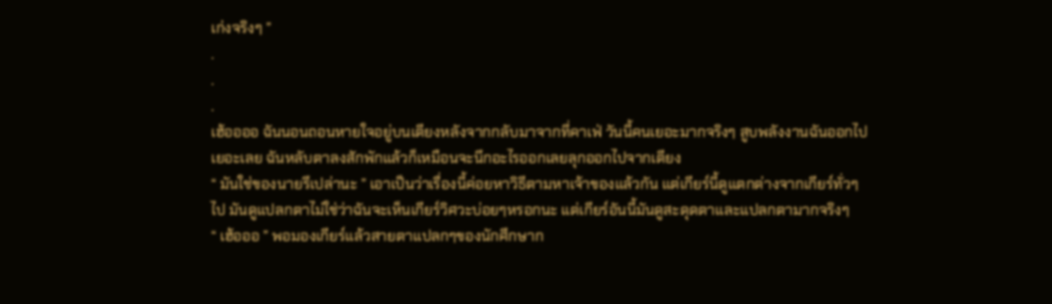เก่งจริงๆ ”
.
.
.
เฮ้ออออ ฉันนอนถอนหายใจอยู่บนเตียงหลังจากกลับมาจากที่คาเฟ่ วันนี้คนเยอะมากจริงๆ สูบพลังงานฉันออกไปเยอะเลย ฉันหลับตาลงสักพักแล้วก็เหมือนจะนึกอะไรออกเลยลุกออกไปจากเตียง
“ มันใช่ของนายรึเปล่านะ ” เอาเป็นว่าเรื่องนี้ค่อยหาวิธีตามหาเจ้าของแล้วกัน แต่เกียร์นี้ดูแตกต่างจากเกียร์ทั่วๆไป มันดูแปลกตาไม่ใช่ว่าฉันจะเห็นเกียร์วิศวะบ่อยๆหรอกนะ แต่เกียร์อันนี้มันดูสะดุดตาและแปลกตามากจริงๆ
“ เฮ้อออ ” พอมองเกียร์แล้วสายตาแปลกๆของนักศึกษาก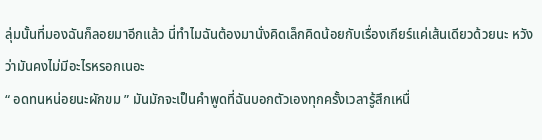ลุ่มนั้นที่มองฉันก็ลอยมาอีกแล้ว นี่ทำไมฉันต้องมานั่งคิดเล็กคิดน้อยกับเรื่องเกียร์แค่เส้นเดียวด้วยนะ หวังว่ามันคงไม่มีอะไรหรอกเนอะ
“ อดทนหน่อยนะผักขม ” มันมักจะเป็นคำพูดที่ฉันบอกตัวเองทุกครั้งเวลารู้สึกเหนื่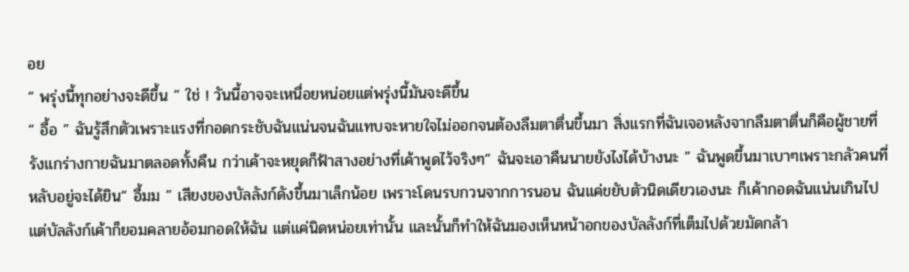อย
“ พรุ่งนี้ทุกอย่างจะดีขึ้น ” ใช่ ! วันนี้อาจจะเหนื่อยหน่อยแต่พรุ่งนี้มันจะดีขึ้น
“ อื้อ ” ฉันรู้สึกตัวเพราะแรงที่กอดกระชับฉันแน่นจนฉันแทบจะหายใจไม่ออกจนต้องลืมตาตื่นขึ้นมา สิ่งแรกที่ฉันเจอหลังจากลืมตาตื่นก็คือผู้ชายที่รังแกร่างกายฉันมาตลอดทั้งคืน กว่าเค้าจะหยุดก็ฟ้าสางอย่างที่เค้าพูดไว้จริงๆ“ ฉันจะเอาคืนนายยังไงได้บ้างนะ ” ฉันพูดขึ้นมาเบาๆเพราะกลัวคนที่หลับอยู่จะได้ยิน“ อื้มม ” เสียงของบัลลังก์ดังขึ้นมาเล็กน้อย เพราะโดนรบกวนจากการนอน ฉันแค่ขยับตัวนิดเดียวเองนะ ก็เค้ากอดฉันแน่นเกินไป แต่บัลลังก์เค้าก็ยอมคลายอ้อมกอดให้ฉัน แต่แค่นิดหน่อยเท่านั้น และนั้นก็ทำให้ฉันมองเห็นหน้าอกของบัลลังก์ที่เต็มไปด้วยมัดกล้า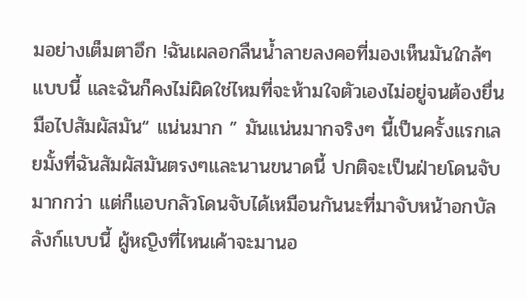มอย่างเต็มตาอึก !ฉันเผลอกลืนน้ำลายลงคอที่มองเห็นมันใกล้ๆแบบนี้ และฉันก็คงไม่ผิดใช่ไหมที่จะห้ามใจตัวเองไม่อยู่จนต้องยื่นมือไปสัมผัสมัน“ แน่นมาก ” มันแน่นมากจริงๆ นี้เป็นครั้งแรกเลยมั้งที่ฉันสัมผัสมันตรงๆและนานขนาดนี้ ปกติจะเป็นฝ่ายโดนจับมากกว่า แต่ก็แอบกลัวโดนจับได้เหมือนกันนะที่มาจับหน้าอกบัลลังก์แบบนี้ ผู้หญิงที่ไหนเค้าจะมานอ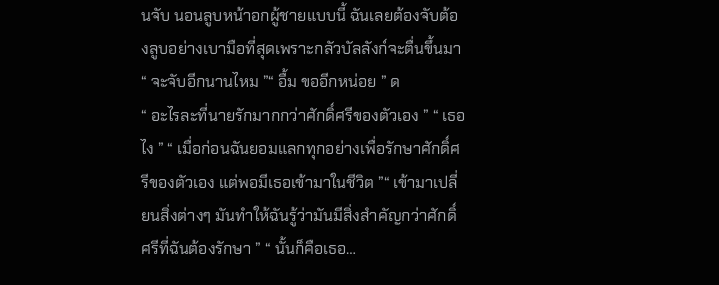นจับ นอนลูบหน้าอกผู้ชายแบบนี้ ฉันเลยต้องจับต้องลูบอย่างเบามือที่สุดเพราะกลัวบัลลังก์จะตื่นขึ้นมา“ จะจับอีกนานไหม ”“ อื้ม ขออีกหน่อย ” ด
“ อะไรละที่นายรักมากกว่าศักดิ์ศรีของตัวเอง ” “ เธอไง ” “ เมื่อก่อนฉันยอมแลกทุกอย่างเพื่อรักษาศักดิ์ศรีของตัวเอง แต่พอมีเธอเข้ามาในชีวิต ”“ เข้ามาเปลี่ยนสิ่งต่างๆ มันทำให้ฉันรู้ว่ามันมีสิ่งสำคัญกว่าศักดิ์ศรีที่ฉันต้องรักษา ” “ นั้นก็คือเธอ…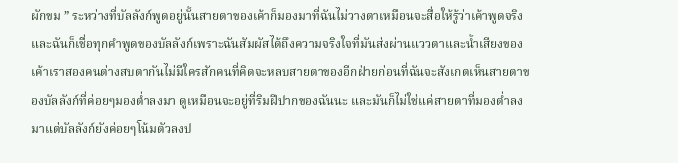ผักขม ” ระหว่างที่บัลลังก์พูดอยู่นั้นสายตาของเค้าก็มองมาที่ฉันไม่วางตาเหมือนจะสื่อให้รู้ว่าเค้าพูดจริง และฉันก็เชื่อทุกคำพูดของบัลลังก์เพราะฉันสัมผัสได้ถึงความจริงใจที่มันส่งผ่านแววตาและน้ำเสียงของเค้าเราสองคนต่างสบตากันไม่มีใครสักคนที่คิดจะหลบสายตาของอีกฝ่ายก่อนที่ฉันจะสังเกตเห็นสายตาของบัลลังก์ที่ค่อยๆมองต่ำลงมา ดูเหมือนจะอยู่ที่ริมฝีปากของฉันนะ และมันก็ไม่ใช่แค่สายตาที่มองต่ำลงมาแต่บัลลังก์ยังค่อยๆโน้มตัวลงป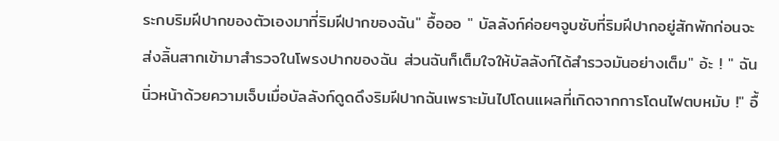ระกบริมฝีปากของตัวเองมาที่ริมฝีปากของฉัน" อื้อออ " บัลลังก์ค่อยๆจูบซับที่ริมฝีปากอยู่สักพักก่อนจะส่งลิ้นสากเข้ามาสำรวจในโพรงปากของฉัน ส่วนฉันก็เต็มใจให้บัลลังก์ได้สำรวจมันอย่างเต็ม" อ้ะ ! " ฉันนิ่วหน้าด้วยความเจ็บเมื่อบัลลังก์ดูดดึงริมฝีปากฉันเพราะมันไปโดนแผลที่เกิดจากการโดนไฟตบหมับ !" อื้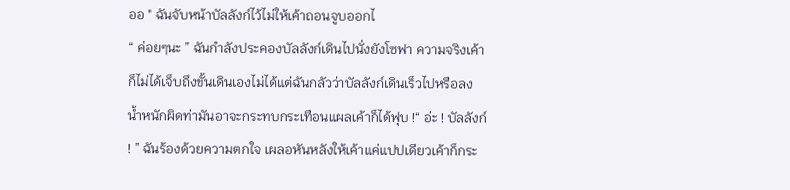ออ " ฉันจับหน้าบัลลังก์ไว้ไม่ให้เค้าถอนจูบออกไ
“ ค่อยๆนะ ” ฉันกำลังประคองบัลลังก์เดินไปนั่งยังโซฟา ความจริงเค้าก็ไม่ได้เจ็บถึงขั้นเดินเองไม่ได้แต่ฉันกลัวว่าบัลลังก์เดินเร็วไปหรือลงน้ำหนักผิดท่ามันอาจะกระทบกระเทือนแผลเค้าก็ได้ฟุบ !“ อ่ะ ! บัลลังก์ ! ” ฉันร้องด้วยความตกใจ เผลอหันหลังให้เค้าแค่แปปเดียวเค้าก็กระ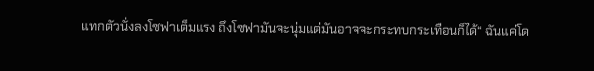แทกตัวนั่งลงโซฟาเต็มแรง ถึงโซฟามันจะนุ่มแต่มันอาจจะกระทบกระเทือนก็ได้“ ฉันแค่โด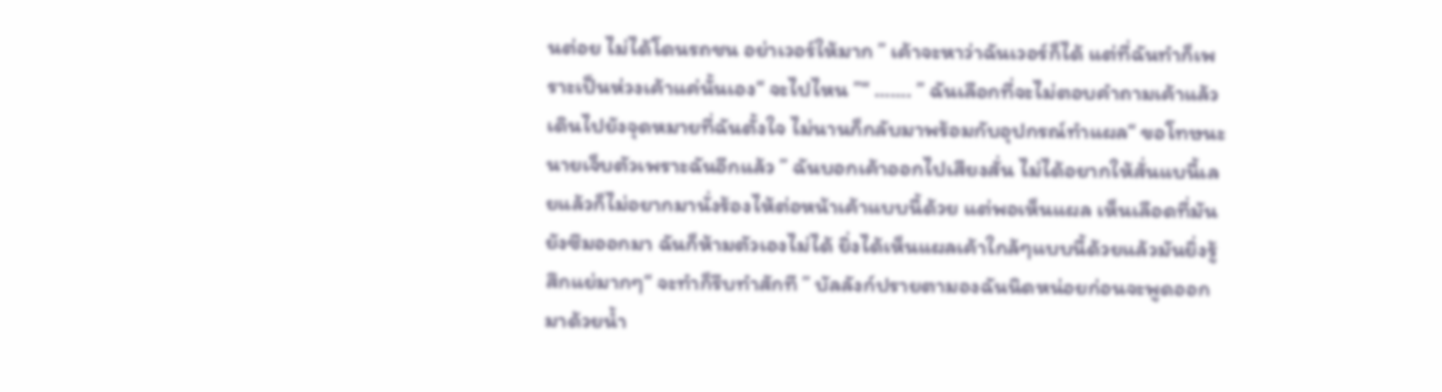นต่อย ไม่ได้โดนรถชน อย่าเวอร์ให้มาก ” เค้าจะหาว่าฉันเวอร์ก็ได้ แต่ที่ฉันทำก็เพราะเป็นห่วงเค้าแค่นั้นเอง“ จะไปไหน ”“ ……. ” ฉันเลือกที่จะไม่ตอบคำถามเค้าแล้วเดินไปยังจุดหมายที่ฉันตั้งใจ ไม่นานก็กลับมาพร้อมกับอุปกรณ์ทำแผล“ ขอโทษนะ นายเจ็บตัวเพราะฉันอีกแล้ว ” ฉันบอกเค้าออกไปเสียงสั่น ไม่ได้อยากให้สั่นแบนี้เลยแล้วก็ไม่อยากมานั่งร้องไห้ต่อหน้าเค้าแบบนี้ด้วย แต่พอเห็นแผล เห็นเลือดที่มันยังซึมออกมา ฉันก็ห้ามตัวเองไม่ได้ ยิ่งได้เห็นแผลเค้าใกล้ๆแบบนี้ด้วยแล้วมันยิ่งรู้สึกแย่มากๆ“ จะทำก็รีบทำสักที ” บัลลังก์ปรายตามองฉันนิดหน่อยก่อนจะพูดออกมาด้วยน้ำ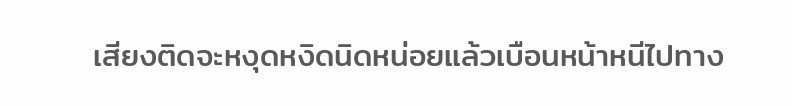เสียงติดจะหงุดหงิดนิดหน่อยแล้วเบือนหน้าหนีไปทาง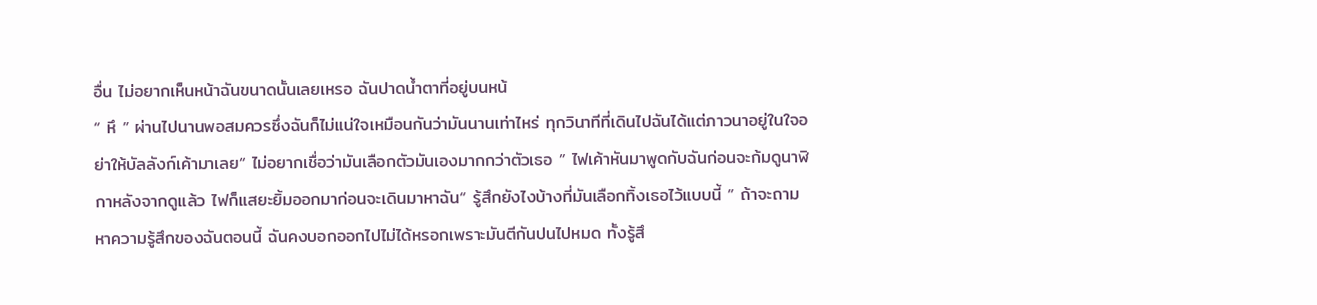อื่น ไม่อยากเห็นหน้าฉันขนาดนั้นเลยเหรอ ฉันปาดน้ำตาที่อยู่บนหน้
“ หึ ” ผ่านไปนานพอสมควรซึ่งฉันก็ไม่แน่ใจเหมือนกันว่ามันนานเท่าไหร่ ทุกวินาทีที่เดินไปฉันได้แต่ภาวนาอยู่ในใจอย่าให้บัลลังก์เค้ามาเลย“ ไม่อยากเชื่อว่ามันเลือกตัวมันเองมากกว่าตัวเธอ ” ไฟเค้าหันมาพูดกับฉันก่อนจะก้มดูนาฬิกาหลังจากดูแล้ว ไฟก็แสยะยิ้มออกมาก่อนจะเดินมาหาฉัน“ รู้สึกยังไงบ้างที่มันเลือกทิ้งเธอไว้แบบนี้ ” ถ้าจะถามหาความรู้สึกของฉันตอนนี้ ฉันคงบอกออกไปไม่ได้หรอกเพราะมันตีกันปนไปหมด ทั้งรู้สึ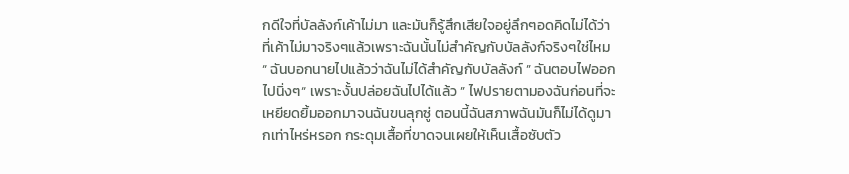กดีใจที่บัลลังก์เค้าไม่มา และมันก็รู้สึกเสียใจอยู่ลึกๆอดคิดไม่ได้ว่าที่เค้าไม่มาจริงๆแล้วเพราะฉันนั้นไม่สำคัญกับบัลลังก์จริงๆใช่ไหม“ ฉันบอกนายไปแล้วว่าฉันไม่ได้สำคัญกับบัลลังก์ ” ฉันตอบไฟออกไปนิ่งๆ“ เพราะงั้นปล่อยฉันไปได้แล้ว ” ไฟปรายตามองฉันก่อนที่จะเหยียดยิ้มออกมาจนฉันขนลุกซู่ ตอนนี้ฉันสภาพฉันมันก็ไม่ได้ดูมากเท่าไหร่หรอก กระดุมเสื้อที่ขาดจนเผยให้เห็นเสื้อซับตัว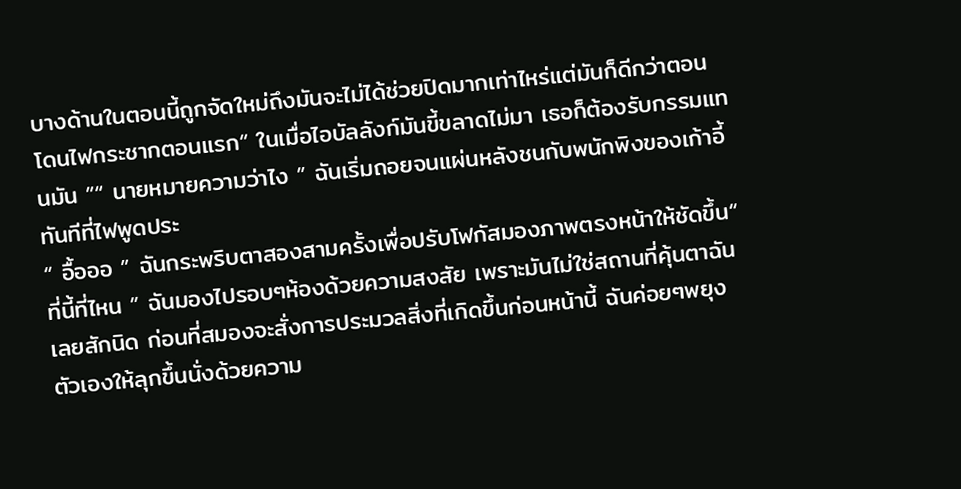บางด้านในตอนนี้ถูกจัดใหม่ถึงมันจะไม่ได้ช่วยปิดมากเท่าไหร่แต่มันก็ดีกว่าตอนโดนไฟกระชากตอนแรก“ ในเมื่อไอบัลลังก์มันขี้ขลาดไม่มา เธอก็ต้องรับกรรมแทนมัน ”“ นายหมายความว่าไง ” ฉันเริ่มถอยจนแผ่นหลังชนกับพนักพิงของเก้าอี้ทันทีที่ไฟพูดประ
“ อื้อออ ” ฉันกระพริบตาสองสามครั้งเพื่อปรับโฟกัสมองภาพตรงหน้าให้ชัดขึ้น“ ที่นี้ที่ไหน ” ฉันมองไปรอบๆห้องด้วยความสงสัย เพราะมันไม่ใช่สถานที่คุ้นตาฉันเลยสักนิด ก่อนที่สมองจะสั่งการประมวลสิ่งที่เกิดขึ้นก่อนหน้านี้ ฉันค่อยๆพยุงตัวเองให้ลุกขึ้นนั่งด้วยความ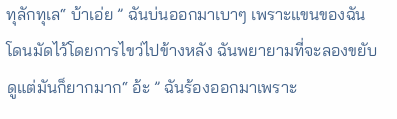ทุลักทุเล“ บ้าเอ่ย ” ฉันบ่นออกมาเบาๆ เพราะแขนของฉันโดนมัดไว้โดยการไขว่ไปข้างหลัง ฉันพยายามที่จะลองขยับดูแต่มันก็ยากมาก“ อ้ะ ” ฉันร้องออกมาเพราะ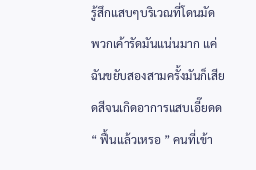รู้สึกแสบๆบริเวณที่โดนมัด พวกเค้ารัดมันแน่นมาก แค่ฉันขยับสองสามครั้งมันก็เสียดสีจนเกิดอาการแสบเอี๊ยดด“ ฟื้นแล้วเหรอ ” คนที่เข้า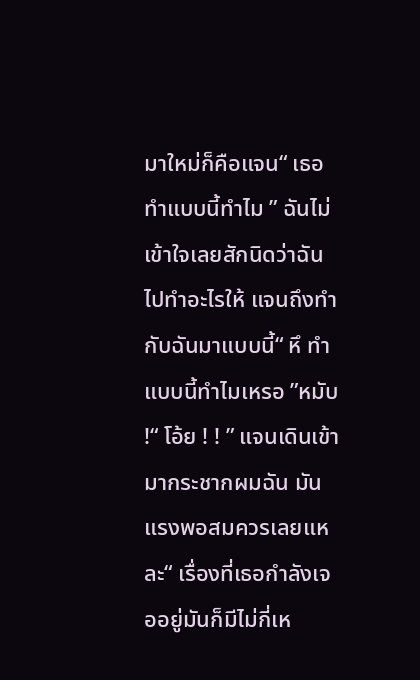มาใหม่ก็คือแจน“ เธอทำแบบนี้ทำไม ” ฉันไม่เข้าใจเลยสักนิดว่าฉันไปทำอะไรให้ แจนถึงทำกับฉันมาแบบนี้“ หึ ทำแบบนี้ทำไมเหรอ ”หมับ !“ โอ้ย ! ! ” แจนเดินเข้ามากระชากผมฉัน มันแรงพอสมควรเลยแหละ“ เรื่องที่เธอกำลังเจออยู่มันก็มีไม่กี่เห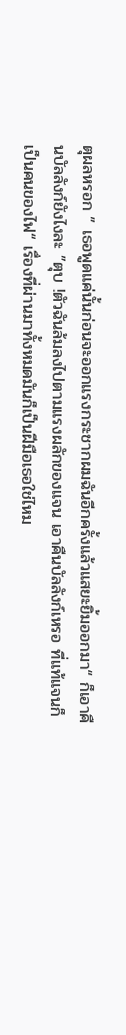ตุผลหรอก ” เธอพูดแค่นั้นก่อนจะออกแรงกระชากผมฉันอีกครั้งแล้วแสยะยิ้มออกมา“ ก็เอาคืนบัลลังก์ยังไงละ ”ตุบ !ตัวฉันล้มลงไปตามแรงผลักของแจน เอาคืนบัลลังก์เหรอ ที่แท้แจนก็เป็นคนของไฟ“ เรื่องที่ผ่านมาทั้งหมดมันก็เป็นฝีมือเธอใช่ไหม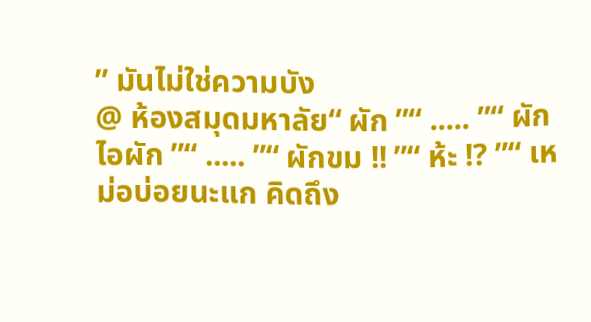” มันไม่ใช่ความบัง
@ ห้องสมุดมหาลัย“ ผัก ”“ ..... ”“ ผัก ไอผัก ”“ ..... ”“ ผักขม !! ”“ ห้ะ !? ”“ เหม่อบ่อยนะแก คิดถึง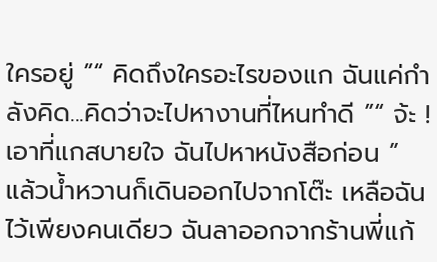ใครอยู่ ”“ คิดถึงใครอะไรของแก ฉันแค่กำลังคิด...คิดว่าจะไปหางานที่ไหนทำดี ”“ จ้ะ ! เอาที่แกสบายใจ ฉันไปหาหนังสือก่อน ” แล้วน้ำหวานก็เดินออกไปจากโต๊ะ เหลือฉันไว้เพียงคนเดียว ฉันลาออกจากร้านพี่แก้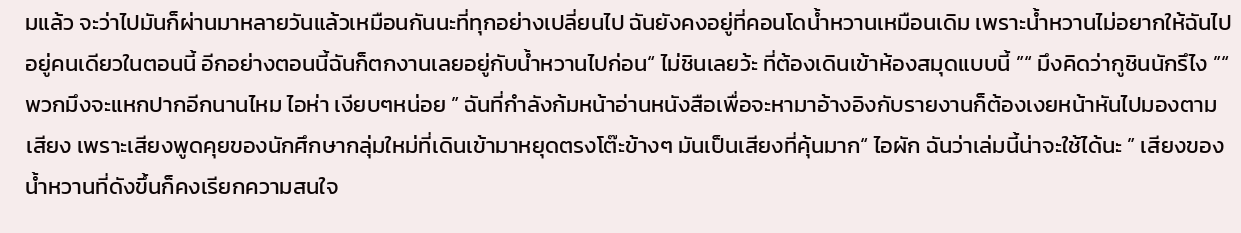มแล้ว จะว่าไปมันก็ผ่านมาหลายวันแล้วเหมือนกันนะที่ทุกอย่างเปลี่ยนไป ฉันยังคงอยู่ที่คอนโดน้ำหวานเหมือนเดิม เพราะน้ำหวานไม่อยากให้ฉันไปอยู่คนเดียวในตอนนี้ อีกอย่างตอนนี้ฉันก็ตกงานเลยอยู่กับน้ำหวานไปก่อน“ ไม่ชินเลยว้ะ ที่ต้องเดินเข้าห้องสมุดแบบนี้ ”“ มึงคิดว่ากูชินนักรึไง ”“ พวกมึงจะแหกปากอีกนานไหม ไอห่า เงียบๆหน่อย ” ฉันที่กำลังก้มหน้าอ่านหนังสือเพื่อจะหามาอ้างอิงกับรายงานก็ต้องเงยหน้าหันไปมองตามเสียง เพราะเสียงพูดคุยของนักศึกษากลุ่มใหม่ที่เดินเข้ามาหยุดตรงโต๊ะข้างๆ มันเป็นเสียงที่คุ้นมาก“ ไอผัก ฉันว่าเล่มนี้น่าจะใช้ได้นะ ” เสียงของน้ำหวานที่ดังขึ้นก็คงเรียกความสนใจ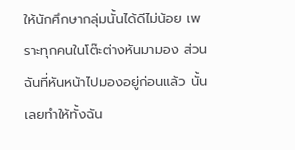ให้นักศึกษากลุ่มนั้นได้ดีไม่น้อย เพราะทุกคนในโต๊ะต่างหันมามอง ส่วนฉันที่หันหน้าไปมองอยู่ก่อนแล้ว นั้นเลยทำให้ทั้งฉัน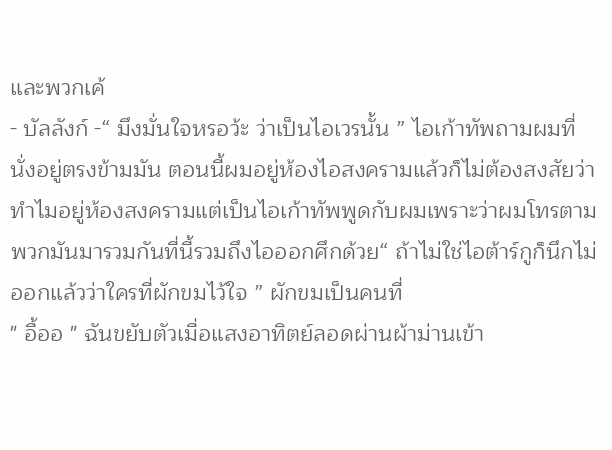และพวกเค้
- บัลลังก์ -“ มึงมั่นใจหรอว้ะ ว่าเป็นไอเวรนั้น ” ไอเก้าทัพถามผมที่นั่งอยู่ตรงข้ามมัน ตอนนี้ผมอยู่ห้องไอสงครามแล้วก็ไม่ต้องสงสัยว่าทำไมอยู่ห้องสงครามแต่เป็นไอเก้าทัพพูดกับผมเพราะว่าผมโทรตามพวกมันมารวมกันที่นี้รวมถึงไอออกศึกด้วย“ ถ้าไม่ใช่ไอต้าร์กูก็นึกไม่ออกแล้วว่าใครที่ผักขมไว้ใจ ” ผักขมเป็นคนที่
" อื้ออ " ฉันขยับตัวเมื่อแสงอาทิตย์ลอดผ่านผ้าม่านเข้า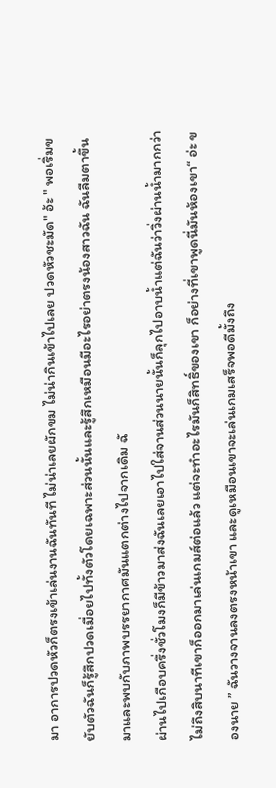มา อาการปวดหัวก็ตรงเข้าเล่นงานฉันทันที ไม่น่าเลยผักขม ไม่น่ากินเข้าไปเลย ปวดหัวชะมัด" อ้ะ " พอเริ่มขยับตัวฉันก็รู้สึกปวดเมื่อยไปทั้งตัวโดยเฉพาะส่วนนั้นและรู้สึกเหมือนมีอะไรอย่าตรงน้องสาวฉัน ฉันลืมตาขึ้นมาและพบกับภาพบรรยากาศมันแตกต่างไปจากเดิม ฉั
ผ่านไปเกือบครึ่งชั่วโมงก็มีข้าวมาส่งฉันเลยเอาไปใส่จานส่วนนายนั้นก็ลุกไปอาบน้ำแต่ฉันว่าวิ่งผ่านน้ำมากกว่าไม่ถึงสิบนาทีเขาก็ออกมาเล่นเกมส์ต่อแล้ว แต่จะทำอะไรมันก็สิทธิ์ของเขา ก็อย่างที่เขาพูดนี่มันห้องเขา“ อ่ะ ของนาย ” ฉันวางจานลงตรงหน้าเขา และดูเหมือนเขาจะเล่นเกมเสร็จพอดีมั้งถึง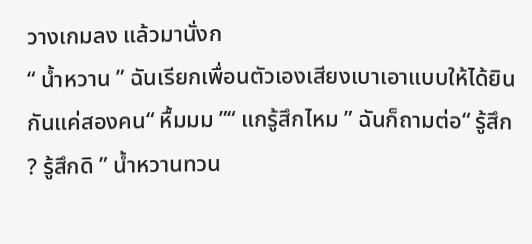วางเกมลง แล้วมานั่งก
“ น้ำหวาน ” ฉันเรียกเพื่อนตัวเองเสียงเบาเอาแบบให้ได้ยินกันแค่สองคน“ หื้มมม ”“ แกรู้สึกไหม ” ฉันก็ถามต่อ“ รู้สึก ? รู้สึกดิ ” น้ำหวานทวน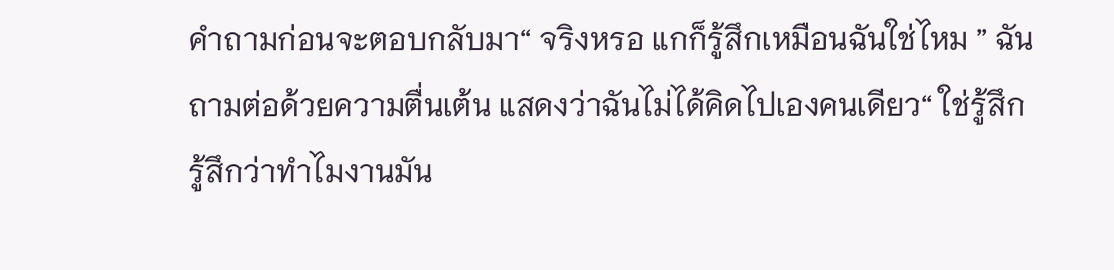คำถามก่อนจะตอบกลับมา“ จริงหรอ แกก็รู้สึกเหมือนฉันใช่ไหม ” ฉันถามต่อด้วยความตื่นเต้น แสดงว่าฉันไม่ได้คิดไปเองคนเดียว“ ใช่รู้สึก รู้สึกว่าทำไมงานมัน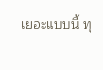เยอะแบบนี้ ทุ